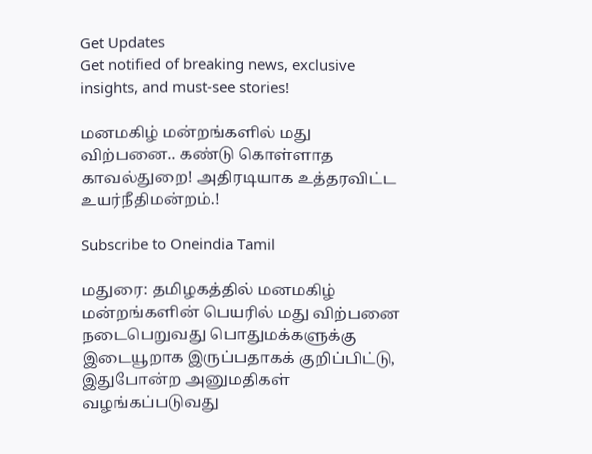Get Updates
Get notified of breaking news, exclusive insights, and must-see stories!

மனமகிழ் மன்றங்களில் மது விற்பனை.. கண்டு கொள்ளாத காவல்துறை! அதிரடியாக உத்தரவிட்ட உயர்நீதிமன்றம்.!

Subscribe to Oneindia Tamil

மதுரை: தமிழகத்தில் மனமகிழ் மன்றங்களின் பெயரில் மது விற்பனை நடைபெறுவது பொதுமக்களுக்கு இடையூறாக இருப்பதாகக் குறிப்பிட்டு, இதுபோன்ற அனுமதிகள் வழங்கப்படுவது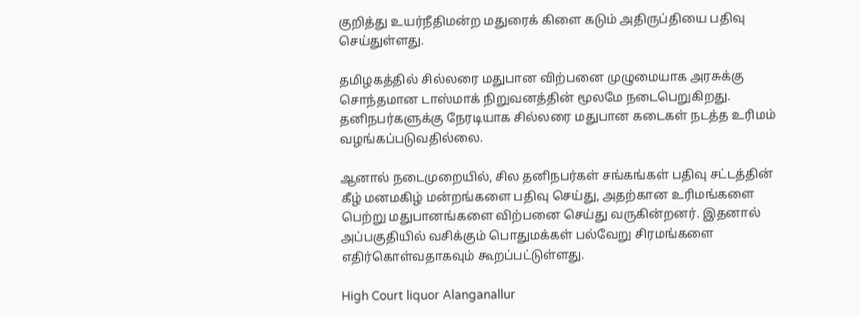குறித்து உயர்நீதிமன்ற மதுரைக் கிளை கடும் அதிருப்தியை பதிவு செய்துள்ளது.

தமிழகத்தில் சில்லரை மதுபான விற்பனை முழுமையாக அரசுக்கு சொந்தமான டாஸ்மாக் நிறுவனத்தின் மூலமே நடைபெறுகிறது. தனிநபர்களுக்கு நேரடியாக சில்லரை மதுபான கடைகள் நடத்த உரிமம் வழங்கப்படுவதில்லை.

ஆனால் நடைமுறையில், சில தனிநபர்கள் சங்கங்கள் பதிவு சட்டத்தின் கீழ் மனமகிழ் மன்றங்களை பதிவு செய்து, அதற்கான உரிமங்களை பெற்று மதுபானங்களை விற்பனை செய்து வருகின்றனர். இதனால் அப்பகுதியில் வசிக்கும் பொதுமக்கள் பல்வேறு சிரமங்களை எதிர்கொள்வதாகவும் கூறப்பட்டுள்ளது.

High Court liquor Alanganallur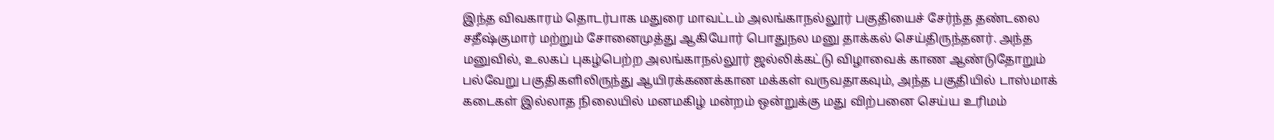இந்த விவகாரம் தொடர்பாக மதுரை மாவட்டம் அலங்காநல்லூர் பகுதியைச் சேர்ந்த தண்டலை சதீஷ்குமார் மற்றும் சோனைமுத்து ஆகியோர் பொதுநல மனு தாக்கல் செய்திருந்தனர். அந்த மனுவில், உலகப் புகழ்பெற்ற அலங்காநல்லூர் ஜல்லிக்கட்டு விழாவைக் காண ஆண்டுதோறும் பல்வேறு பகுதிகளிலிருந்து ஆயிரக்கணக்கான மக்கள் வருவதாகவும், அந்த பகுதியில் டாஸ்மாக் கடைகள் இல்லாத நிலையில் மனமகிழ் மன்றம் ஒன்றுக்கு மது விற்பனை செய்ய உரிமம்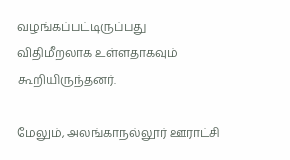வழங்கப்பட்டிருப்பது விதிமீறலாக உள்ளதாகவும் கூறியிருந்தனர்.

மேலும், அலங்காநல்லூர் ஊராட்சி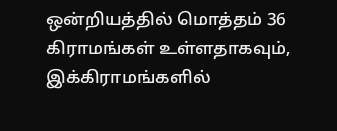ஒன்றியத்தில் மொத்தம் 36 கிராமங்கள் உள்ளதாகவும், இக்கிராமங்களில்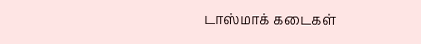டாஸ்மாக் கடைகள்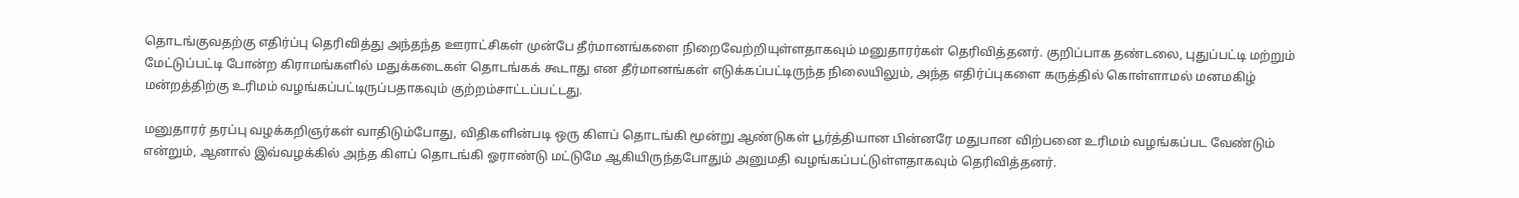தொடங்குவதற்கு எதிர்ப்பு தெரிவித்து அந்தந்த ஊராட்சிகள் முன்பே தீர்மானங்களை நிறைவேற்றியுள்ளதாகவும் மனுதாரர்கள் தெரிவித்தனர். குறிப்பாக தண்டலை, புதுப்பட்டி மற்றும் மேட்டுப்பட்டி போன்ற கிராமங்களில் மதுக்கடைகள் தொடங்கக் கூடாது என தீர்மானங்கள் எடுக்கப்பட்டிருந்த நிலையிலும், அந்த எதிர்ப்புகளை கருத்தில் கொள்ளாமல் மனமகிழ் மன்றத்திற்கு உரிமம் வழங்கப்பட்டிருப்பதாகவும் குற்றம்சாட்டப்பட்டது.

மனுதாரர் தரப்பு வழக்கறிஞர்கள் வாதிடும்போது, விதிகளின்படி ஒரு கிளப் தொடங்கி மூன்று ஆண்டுகள் பூர்த்தியான பின்னரே மதுபான விற்பனை உரிமம் வழங்கப்பட வேண்டும் என்றும், ஆனால் இவ்வழக்கில் அந்த கிளப் தொடங்கி ஓராண்டு மட்டுமே ஆகியிருந்தபோதும் அனுமதி வழங்கப்பட்டுள்ளதாகவும் தெரிவித்தனர்.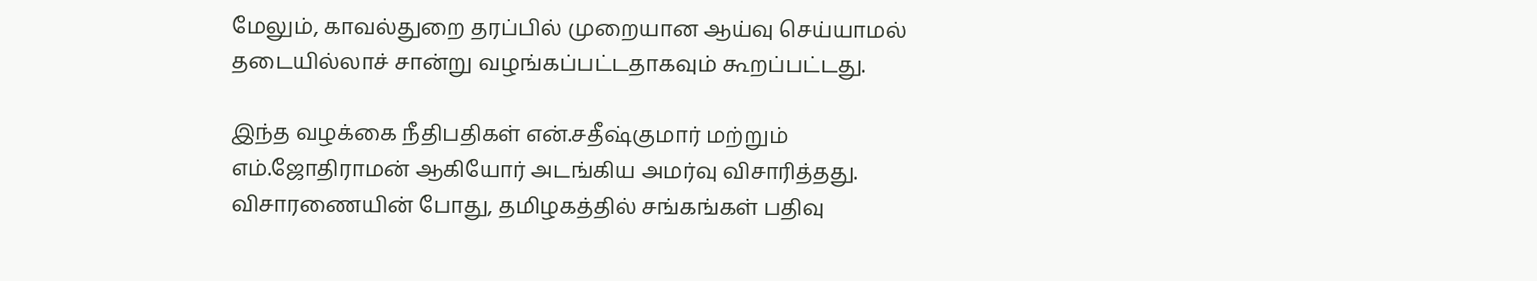மேலும், காவல்துறை தரப்பில் முறையான ஆய்வு செய்யாமல் தடையில்லாச் சான்று வழங்கப்பட்டதாகவும் கூறப்பட்டது.

இந்த வழக்கை நீதிபதிகள் என்.சதீஷ்குமார் மற்றும் எம்.ஜோதிராமன் ஆகியோர் அடங்கிய அமர்வு விசாரித்தது. விசாரணையின் போது, தமிழகத்தில் சங்கங்கள் பதிவு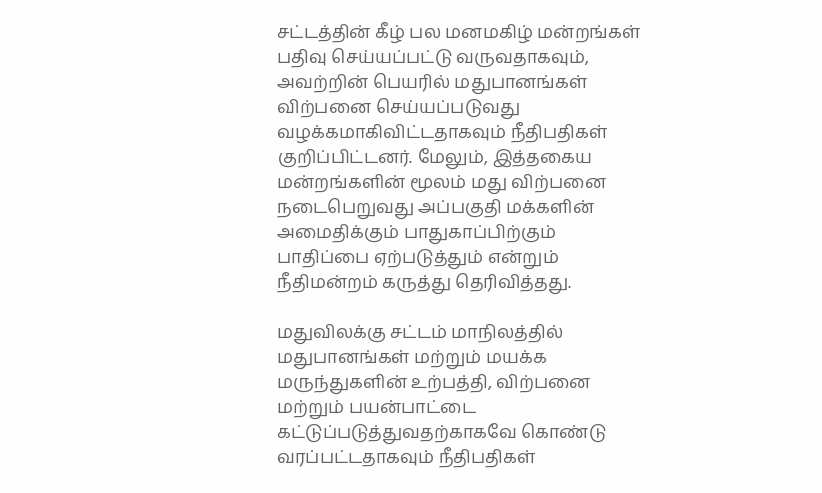சட்டத்தின் கீழ் பல மனமகிழ் மன்றங்கள் பதிவு செய்யப்பட்டு வருவதாகவும், அவற்றின் பெயரில் மதுபானங்கள் விற்பனை செய்யப்படுவது வழக்கமாகிவிட்டதாகவும் நீதிபதிகள் குறிப்பிட்டனர். மேலும், இத்தகைய மன்றங்களின் மூலம் மது விற்பனை நடைபெறுவது அப்பகுதி மக்களின் அமைதிக்கும் பாதுகாப்பிற்கும் பாதிப்பை ஏற்படுத்தும் என்றும் நீதிமன்றம் கருத்து தெரிவித்தது.

மதுவிலக்கு சட்டம் மாநிலத்தில் மதுபானங்கள் மற்றும் மயக்க மருந்துகளின் உற்பத்தி, விற்பனை மற்றும் பயன்பாட்டை கட்டுப்படுத்துவதற்காகவே கொண்டு வரப்பட்டதாகவும் நீதிபதிகள்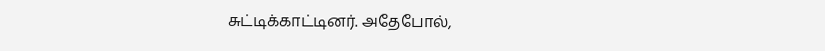சுட்டிக்காட்டினர். அதேபோல்,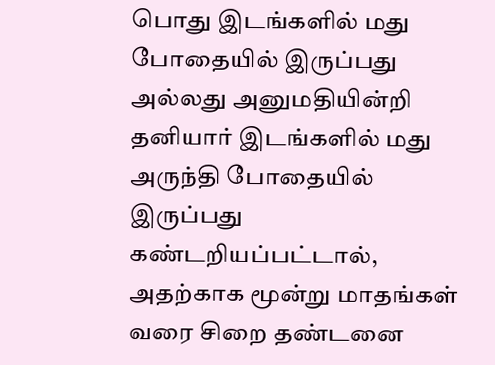பொது இடங்களில் மது போதையில் இருப்பது அல்லது அனுமதியின்றி தனியார் இடங்களில் மது அருந்தி போதையில் இருப்பது கண்டறியப்பட்டால், அதற்காக மூன்று மாதங்கள் வரை சிறை தண்டனை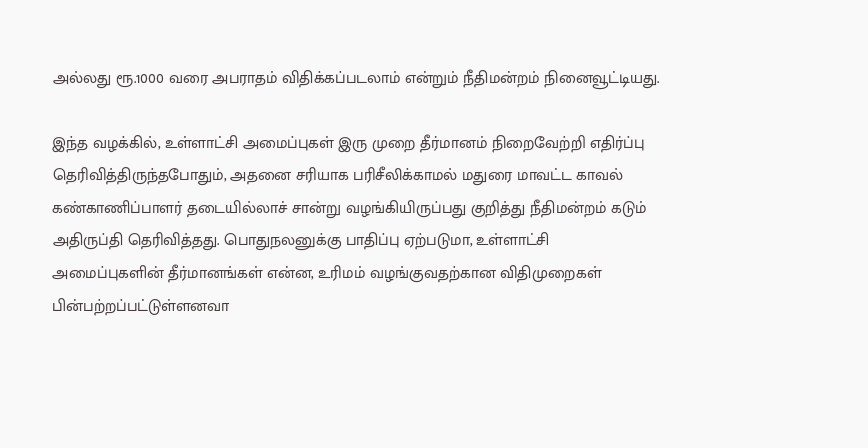அல்லது ரூ.1000 வரை அபராதம் விதிக்கப்படலாம் என்றும் நீதிமன்றம் நினைவூட்டியது.

இந்த வழக்கில், உள்ளாட்சி அமைப்புகள் இரு முறை தீர்மானம் நிறைவேற்றி எதிர்ப்பு தெரிவித்திருந்தபோதும், அதனை சரியாக பரிசீலிக்காமல் மதுரை மாவட்ட காவல் கண்காணிப்பாளர் தடையில்லாச் சான்று வழங்கியிருப்பது குறித்து நீதிமன்றம் கடும் அதிருப்தி தெரிவித்தது. பொதுநலனுக்கு பாதிப்பு ஏற்படுமா, உள்ளாட்சி அமைப்புகளின் தீர்மானங்கள் என்ன, உரிமம் வழங்குவதற்கான விதிமுறைகள் பின்பற்றப்பட்டுள்ளனவா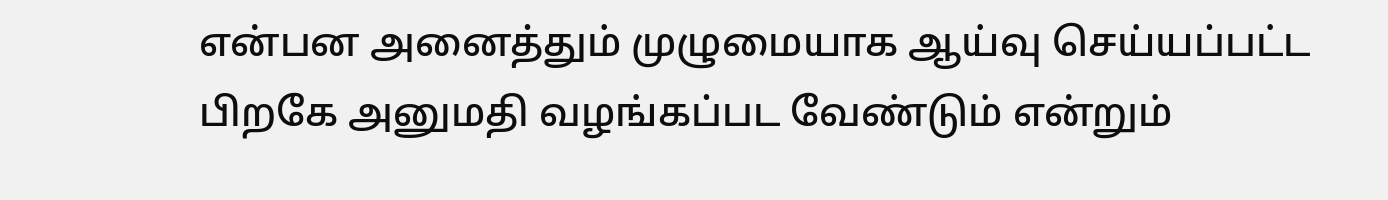என்பன அனைத்தும் முழுமையாக ஆய்வு செய்யப்பட்ட பிறகே அனுமதி வழங்கப்பட வேண்டும் என்றும்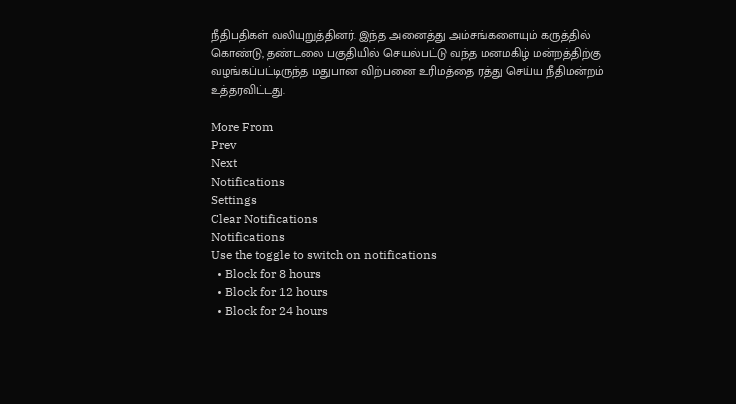நீதிபதிகள் வலியுறுத்தினர். இந்த அனைத்து அம்சங்களையும் கருத்தில் கொண்டு, தண்டலை பகுதியில் செயல்பட்டு வந்த மனமகிழ் மன்றத்திற்கு வழங்கப்பட்டிருந்த மதுபான விற்பனை உரிமத்தை ரத்து செய்ய நீதிமன்றம் உத்தரவிட்டது.

More From
Prev
Next
Notifications
Settings
Clear Notifications
Notifications
Use the toggle to switch on notifications
  • Block for 8 hours
  • Block for 12 hours
  • Block for 24 hours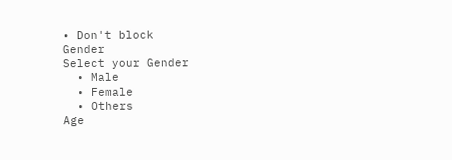• Don't block
Gender
Select your Gender
  • Male
  • Female
  • Others
Age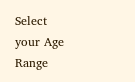Select your Age Range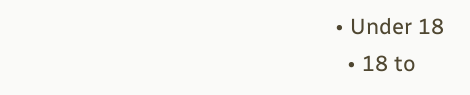• Under 18
  • 18 to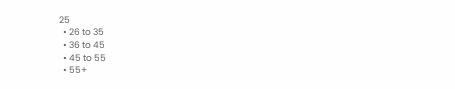25
  • 26 to 35
  • 36 to 45
  • 45 to 55
  • 55+